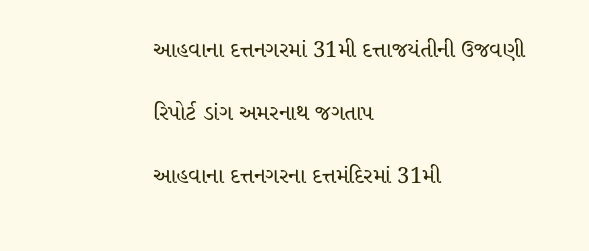આહવાના દત્તનગરમાં 31મી દત્તાજયંતીની ઉજવણી

રિપોર્ટ ડાંગ અમરનાથ જગતાપ

આહવાના દત્તનગરના દત્તમંદિરમાં 31મી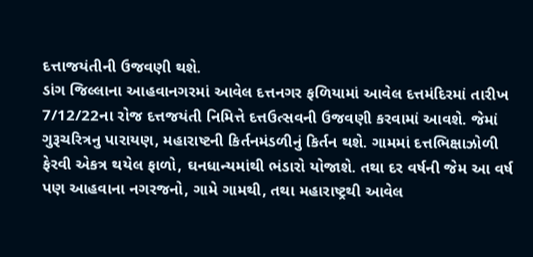દત્તાજયંતીની ઉજવણી થશે.
ડાંગ જિલ્લાના આહવાનગરમાં આવેલ દત્તનગર ફળિયામાં આવેલ દત્તમંદિરમાં તારીખ 7/12/22ના રોજ દત્તજયંતી નિમિત્તે દત્તઉત્સવની ઉજવણી કરવામાં આવશે. જેમાં ગુરૂચરિત્રનુ પારાયણ, મહારાષ્ટની કિર્તનમંડળીનું કિર્તન થશે. ગામમાં દત્તભિક્ષાઝોળી ફેરવી એકત્ર થયેલ ફાળો, ઘનધાન્યમાંથી ભંડારો યોજાશે. તથા દર વર્ષની જેમ આ વર્ષ પણ આહવાના નગરજનો, ગામે ગામથી, તથા મહારાષ્ટ્રથી આવેલ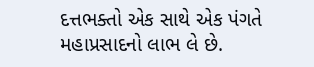દત્તભક્તો એક સાથે એક પંગતે મહાપ્રસાદનો લાભ લે છે.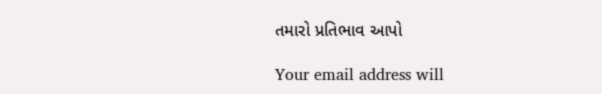તમારો પ્રતિભાવ આપો

Your email address will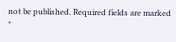not be published. Required fields are marked *